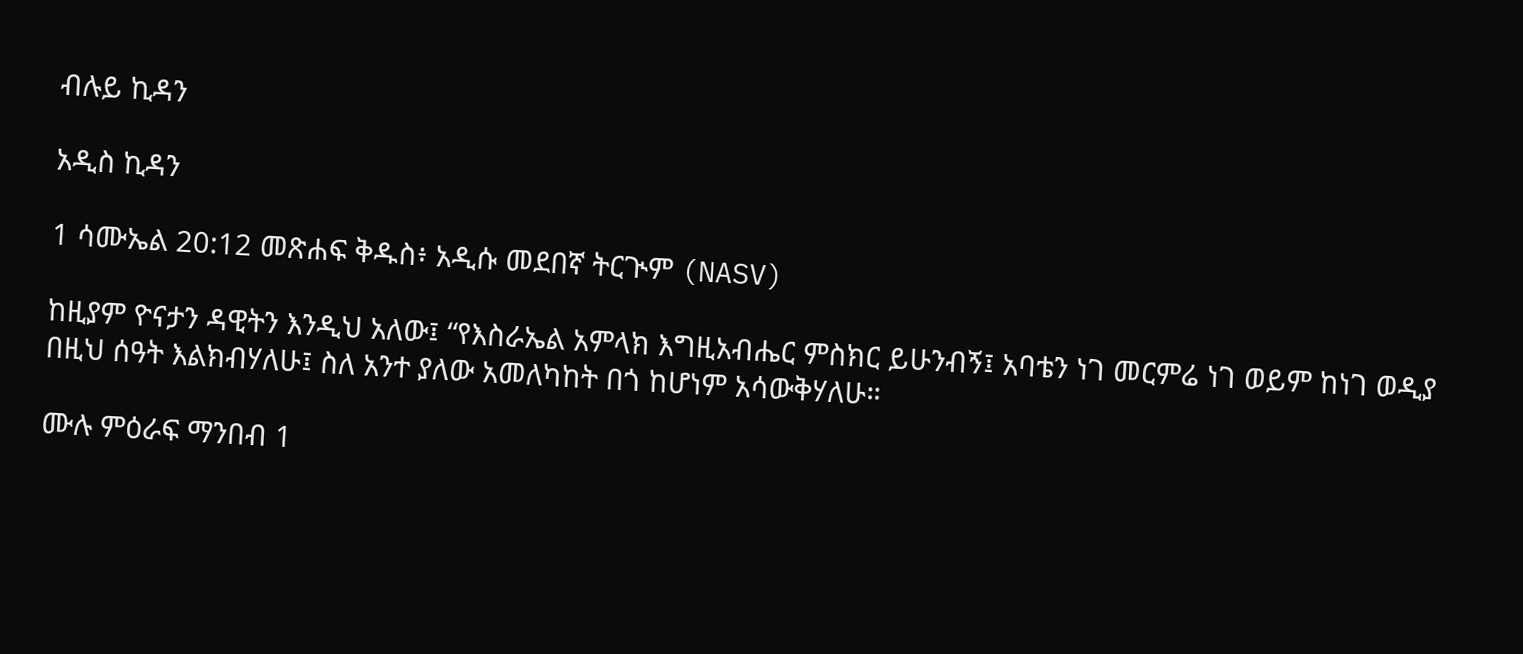ብሉይ ኪዳን

አዲስ ኪዳን

1 ሳሙኤል 20:12 መጽሐፍ ቅዱስ፥ አዲሱ መደበኛ ትርጒም (NASV)

ከዚያም ዮናታን ዳዊትን እንዲህ አለው፤ “የእስራኤል አምላክ እግዚአብሔር ምስክር ይሁንብኝ፤ አባቴን ነገ መርምሬ ነገ ወይም ከነገ ወዲያ በዚህ ሰዓት እልክብሃለሁ፤ ስለ አንተ ያለው አመለካከት በጎ ከሆነም አሳውቅሃለሁ።

ሙሉ ምዕራፍ ማንበብ 1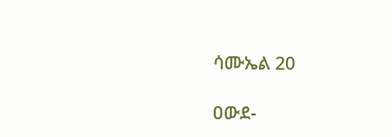ሳሙኤል 20

ዐውደ-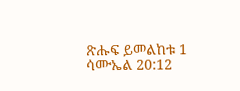ጽሑፍ ይመልከቱ 1 ሳሙኤል 20:12